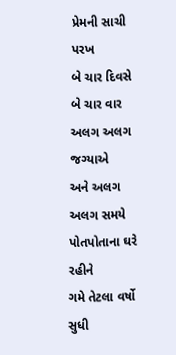પ્રેમની સાચી પરખ
બે ચાર દિવસે
બે ચાર વાર
અલગ અલગ જગ્યાએ
અને અલગ અલગ સમયે
પોતપોતાના ઘરે રહીને
ગમે તેટલા વર્ષો સુધી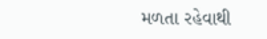મળતા રહેવાથી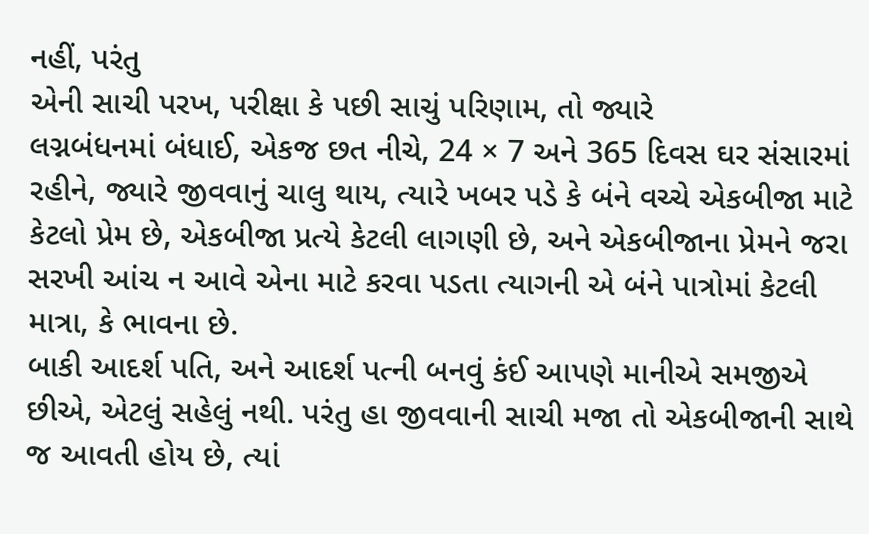નહીં, પરંતુ
એની સાચી પરખ, પરીક્ષા કે પછી સાચું પરિણામ, તો જ્યારે
લગ્નબંધનમાં બંધાઈ, એકજ છત નીચે, 24 × 7 અને 365 દિવસ ઘર સંસારમાં રહીને, જ્યારે જીવવાનું ચાલુ થાય, ત્યારે ખબર પડે કે બંને વચ્ચે એકબીજા માટે કેટલો પ્રેમ છે, એકબીજા પ્રત્યે કેટલી લાગણી છે, અને એકબીજાના પ્રેમને જરા સરખી આંચ ન આવે એના માટે કરવા પડતા ત્યાગની એ બંને પાત્રોમાં કેટલી માત્રા, કે ભાવના છે.
બાકી આદર્શ પતિ, અને આદર્શ પત્ની બનવું કંઈ આપણે માનીએ સમજીએ છીએ, એટલું સહેલું નથી. પરંતુ હા જીવવાની સાચી મજા તો એકબીજાની સાથે જ આવતી હોય છે, ત્યાં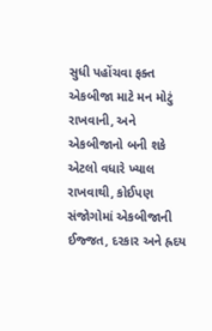સુધી પહોંચવા ફક્ત એકબીજા માટે મન મોટું રાખવાની, અને એકબીજાનો બની શકે એટલો વધારે ખ્યાલ રાખવાથી, કોઈપણ સંજોગોમાં એકબીજાની ઈજ્જત, દરકાર અને હ્રદય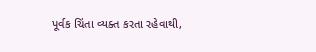પૂર્વક ચિંતા વ્યક્ત કરતા રહેવાથી,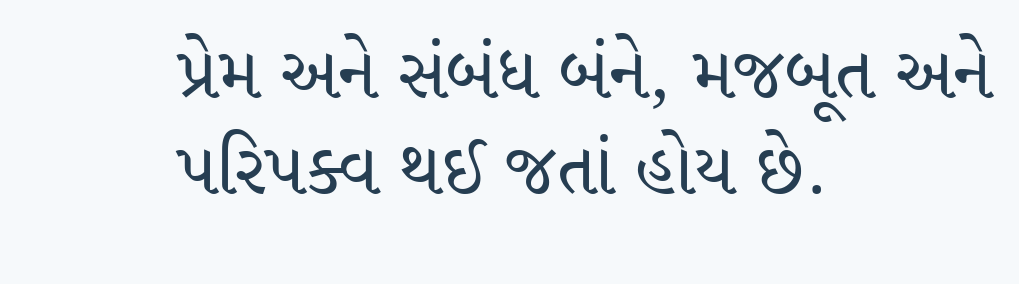પ્રેમ અને સંબંધ બંને, મજબૂત અને પરિપક્વ થઈ જતાં હોય છે.